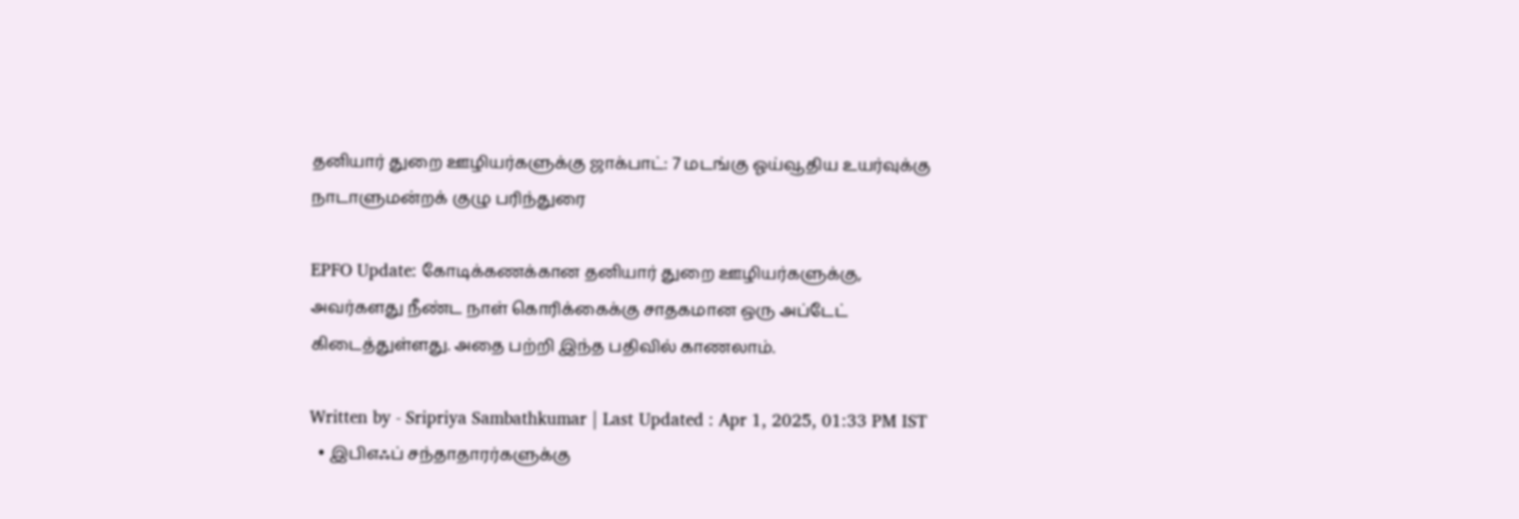தனியார் துறை ஊழியர்களுக்கு ஜாக்பாட்: 7 மடங்கு ஓய்வூதிய உயர்வுக்கு நாடாளுமன்றக் குழு பரிந்துரை

EPFO Update: கோடிக்கணக்கான தனியார் துறை ஊழியர்களுக்கு, அவர்களது நீண்ட நாள் கொரிக்கைக்கு சாதகமான ஒரு அப்டேட் கிடைத்துள்ளது. அதை பற்றி இந்த பதிவில் காணலாம்.

Written by - Sripriya Sambathkumar | Last Updated : Apr 1, 2025, 01:33 PM IST
  • இபிஎஃப் சந்தாதாரர்களுக்கு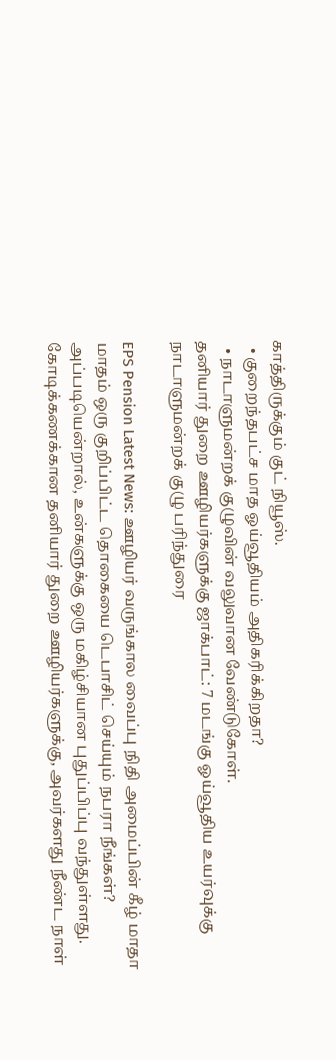காத்திருக்கும் குட் நியூஸ்.
  • குறைந்தபட்ச மாத ஓய்வூதியம் அதிகரிக்கிறதா?
  • நாடாளுமன்றக் குழுவின் வலுவான வேண்டுகோள்.
தனியார் துறை ஊழியர்களுக்கு ஜாக்பாட்: 7 மடங்கு ஓய்வூதிய உயர்வுக்கு நாடாளுமன்றக் குழு பரிந்துரை

EPS Pension Latest News: ஊழியர் வருங்கால வைப்பு நிதி அமைப்பின் கீழ் மாதா மாதம் ஒரு குறிப்பிட்ட தொகையை டெபாசிட் செய்யும் நபரா நீங்கள்? அப்படியென்றால், உன்களுக்கு ஒரு மகிழ்சியான புதுப்பிப்பு வந்துள்ளது. கோடிக்கணக்கான தனியார் துறை ஊழியர்களுக்கு, அவர்களது நீண்ட நாள்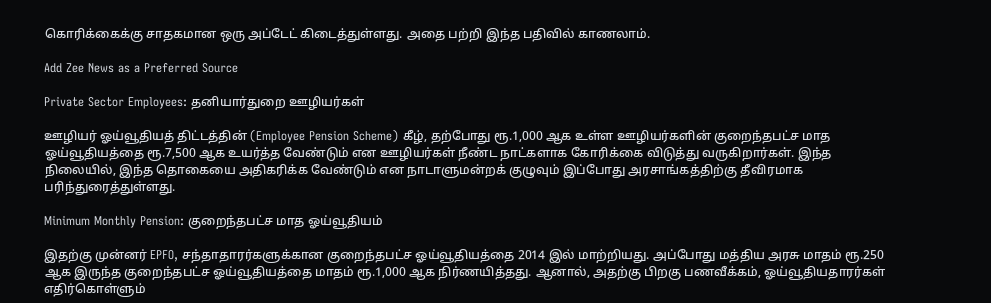கொரிக்கைக்கு சாதகமான ஒரு அப்டேட் கிடைத்துள்ளது. அதை பற்றி இந்த பதிவில் காணலாம்.

Add Zee News as a Preferred Source

Private Sector Employees: தனியார்துறை ஊழியர்கள்

ஊழியர் ஓய்வூதியத் திட்டத்தின் (Employee Pension Scheme) கீழ், தற்போது ரூ.1,000 ஆக உள்ள ஊழியர்களின் குறைந்தபட்ச மாத ஓய்வூதியத்தை ரூ.7,500 ஆக உயர்த்த வேண்டும் என ஊழியர்கள் நீண்ட நாட்களாக கோரிக்கை விடுத்து வருகிறார்கள். இந்த நிலையில், இந்த தொகையை அதிகரிக்க வேண்டும் என நாடாளுமன்றக் குழுவும் இப்போது அரசாங்கத்திற்கு தீவிரமாக பரிந்துரைத்துள்ளது.

Minimum Monthly Pension: குறைந்தபட்ச மாத ஓய்வூதியம்

இதற்கு முன்னர் EPFO, சந்தாதாரர்களுக்கான குறைந்தபட்ச ஓய்வூதியத்தை 2014 இல் மாற்றியது. அப்போது மத்திய அரசு மாதம் ரூ.250 ஆக இருந்த குறைந்தபட்ச ஓய்வூதியத்தை மாதம் ரூ.1,000 ஆக நிர்ணயித்தது. ஆனால், அதற்கு பிறகு பணவீக்கம், ஓய்வூதியதாரர்கள் எதிர்கொள்ளும்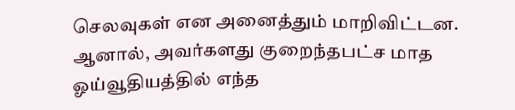செலவுகள் என அனைத்தும் மாறிவிட்டன. ஆனால், அவர்களது குறைந்தபட்ச மாத ஓய்வூதியத்தில் எந்த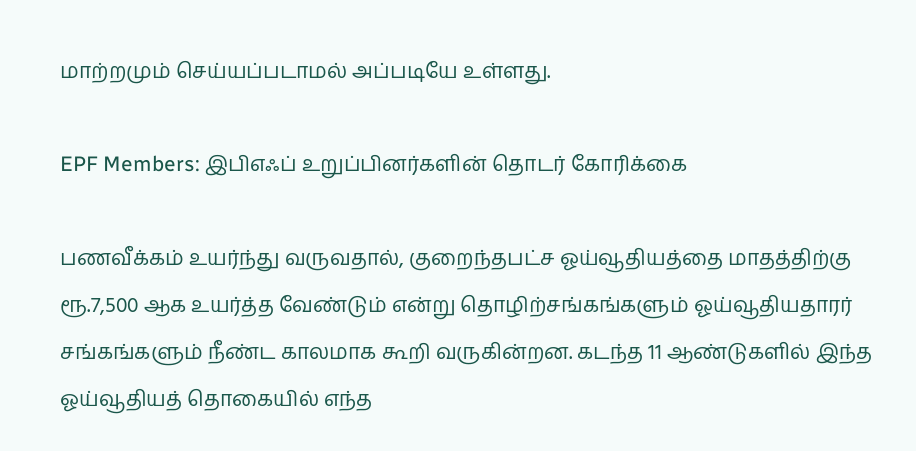மாற்றமும் செய்யப்படாமல் அப்படியே உள்ளது.

EPF Members: இபிஎஃப் உறுப்பினர்களின் தொடர் கோரிக்கை

பணவீக்கம் உயர்ந்து வருவதால், குறைந்தபட்ச ஓய்வூதியத்தை மாதத்திற்கு ரூ.7,500 ஆக உயர்த்த வேண்டும் என்று தொழிற்சங்கங்களும் ஓய்வூதியதாரர் சங்கங்களும் நீண்ட காலமாக கூறி வருகின்றன. கடந்த 11 ஆண்டுகளில் இந்த ஓய்வூதியத் தொகையில் எந்த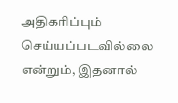அதிகரிப்பும் செய்யப்படவில்லை என்றும், இதனால்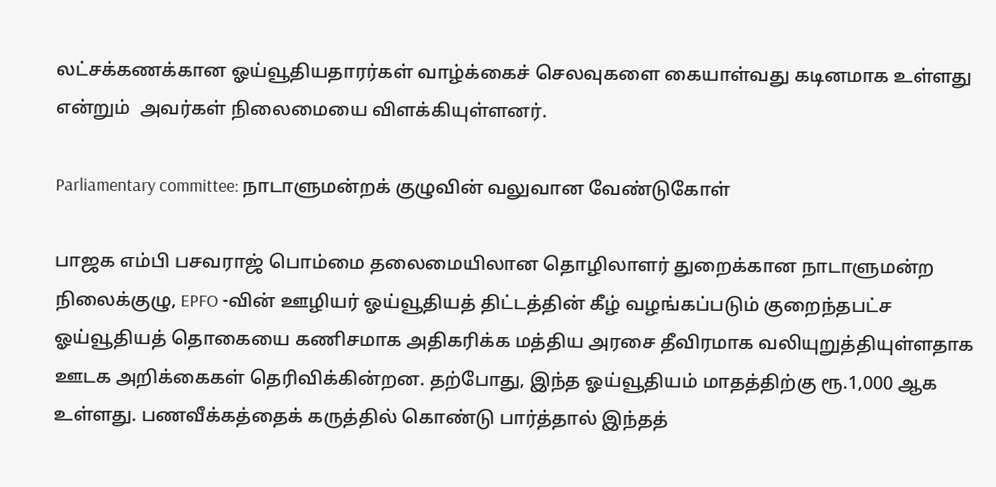லட்சக்கணக்கான ஓய்வூதியதாரர்கள் வாழ்க்கைச் செலவுகளை கையாள்வது கடினமாக உள்ளது என்றும்  அவர்கள் நிலைமையை விளக்கியுள்ளனர்.

Parliamentary committee: நாடாளுமன்றக் குழுவின் வலுவான வேண்டுகோள்

பாஜக எம்பி பசவராஜ் பொம்மை தலைமையிலான தொழிலாளர் துறைக்கான நாடாளுமன்ற நிலைக்குழு, EPFO -வின் ஊழியர் ஓய்வூதியத் திட்டத்தின் கீழ் வழங்கப்படும் குறைந்தபட்ச ஓய்வூதியத் தொகையை கணிசமாக அதிகரிக்க மத்திய அரசை தீவிரமாக வலியுறுத்தியுள்ளதாக ஊடக அறிக்கைகள் தெரிவிக்கின்றன. தற்போது, இந்த ஓய்வூதியம் மாதத்திற்கு ரூ.1,000 ஆக உள்ளது. பணவீக்கத்தைக் கருத்தில் கொண்டு பார்த்தால் இந்தத்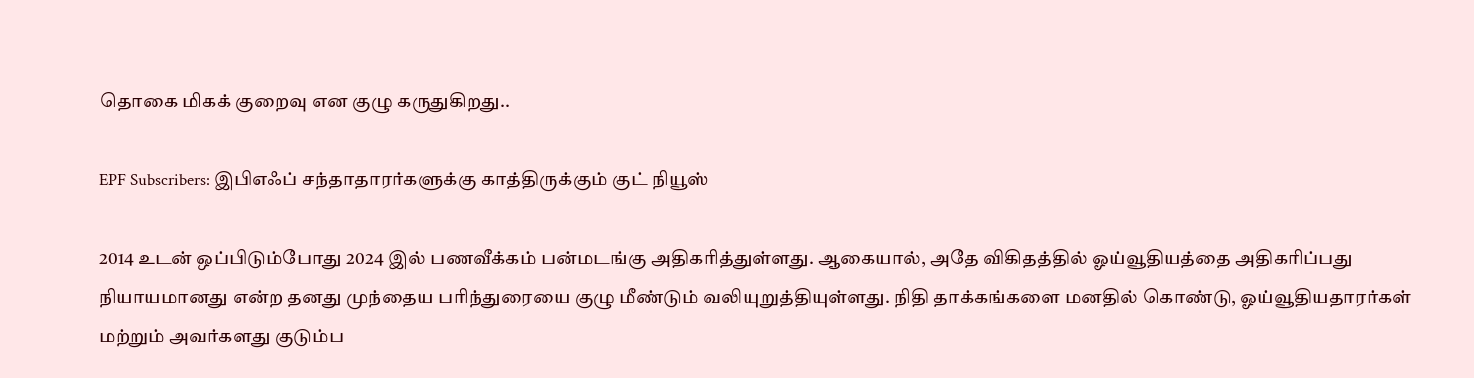தொகை மிகக் குறைவு என குழு கருதுகிறது..

EPF Subscribers: இபிஎஃப் சந்தாதாரர்களுக்கு காத்திருக்கும் குட் நியூஸ்

2014 உடன் ஒப்பிடும்போது 2024 இல் பணவீக்கம் பன்மடங்கு அதிகரித்துள்ளது. ஆகையால், அதே விகிதத்தில் ஓய்வூதியத்தை அதிகரிப்பது நியாயமானது என்ற தனது முந்தைய பரிந்துரையை குழு மீண்டும் வலியுறுத்தியுள்ளது. நிதி தாக்கங்களை மனதில் கொண்டு, ஓய்வூதியதாரர்கள் மற்றும் அவர்களது குடும்ப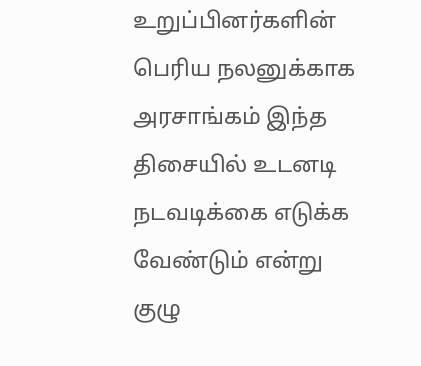உறுப்பினர்களின் பெரிய நலனுக்காக அரசாங்கம் இந்த திசையில் உடனடி நடவடிக்கை எடுக்க வேண்டும் என்று குழு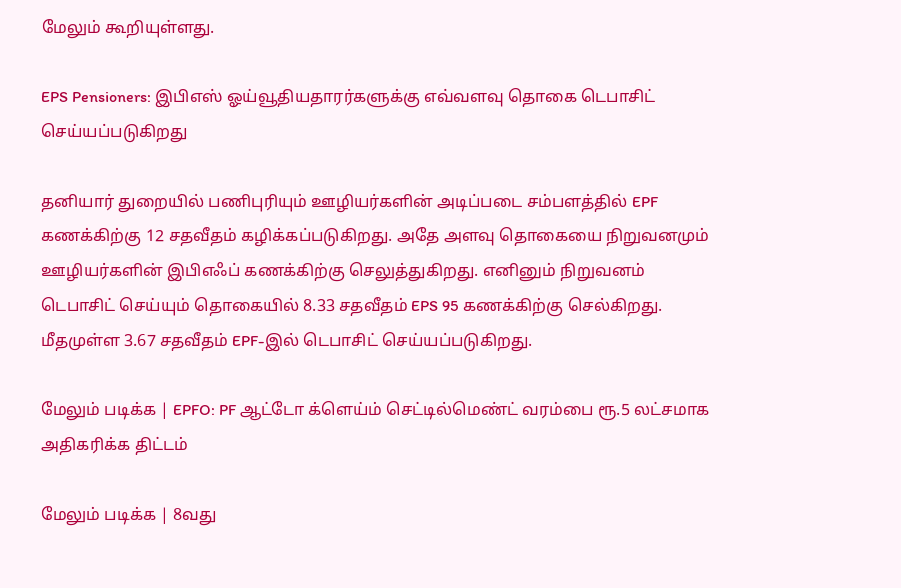மேலும் கூறியுள்ளது.

EPS Pensioners: இபிஎஸ் ஓய்வூதியதாரர்களுக்கு எவ்வளவு தொகை டெபாசிட் செய்யப்படுகிறது

தனியார் துறையில் பணிபுரியும் ஊழியர்களின் அடிப்படை சம்பளத்தில் EPF கணக்கிற்கு 12 சதவீதம் கழிக்கப்படுகிறது. அதே அளவு தொகையை நிறுவனமும் ஊழியர்களின் இபிஎஃப் கணக்கிற்கு செலுத்துகிறது. எனினும் நிறுவனம் டெபாசிட் செய்யும் தொகையில் 8.33 சதவீதம் EPS 95 கணக்கிற்கு செல்கிறது. மீதமுள்ள 3.67 சதவீதம் EPF-இல் டெபாசிட் செய்யப்படுகிறது.

மேலும் படிக்க | EPFO: PF ஆட்டோ க்ளெய்ம் செட்டில்மெண்ட் வரம்பை ரூ.5 லட்சமாக அதிகரிக்க திட்டம்

மேலும் படிக்க | 8வது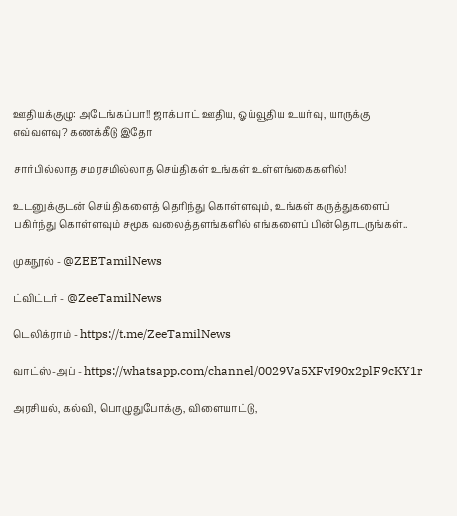ஊதியக்குழு: அடேங்கப்பா!! ஜாக்பாட் ஊதிய, ஓய்வூதிய உயர்வு, யாருக்கு எவ்வளவு? கணக்கீடு இதோ

சார்பில்லாத சமரசமில்லாத செய்திகள் உங்கள் உள்ளங்கைகளில்!

உடனுக்குடன் செய்திகளைத் தெரிந்து கொள்ளவும், உங்கள் கருத்துகளைப் பகிர்ந்து கொள்ளவும் சமூக வலைத்தளங்களில் எங்களைப் பின்தொடருங்கள்..

முகநூல் - @ZEETamilNews

ட்விட்டர் - @ZeeTamilNews

டெலிக்ராம் - https://t.me/ZeeTamilNews

வாட்ஸ்-அப் - https://whatsapp.com/channel/0029Va5XFvI90x2plF9cKY1r

அரசியல், கல்வி, பொழுதுபோக்கு, விளையாட்டு,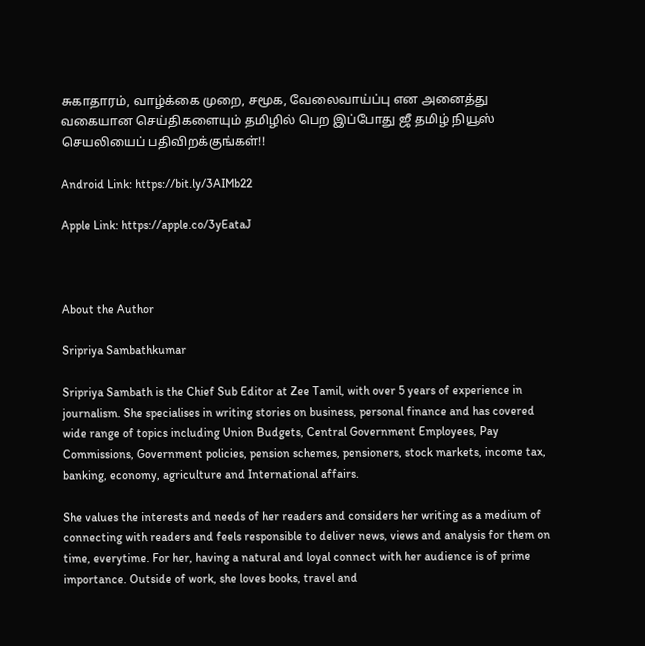சுகாதாரம், வாழ்க்கை முறை, சமூக, வேலைவாய்ப்பு என அனைத்து வகையான செய்திகளையும் தமிழில் பெற இப்போது ஜீ தமிழ் நியூஸ் செயலியைப் பதிவிறக்குங்கள்!!

Android Link: https://bit.ly/3AIMb22

Apple Link: https://apple.co/3yEataJ



About the Author

Sripriya Sambathkumar

Sripriya Sambath is the Chief Sub Editor at Zee Tamil, with over 5 years of experience in journalism. She specialises in writing stories on business, personal finance and has covered wide range of topics including Union Budgets, Central Government Employees, Pay Commissions, Government policies, pension schemes, pensioners, stock markets, income tax, banking, economy, agriculture and International affairs.

She values the interests and needs of her readers and considers her writing as a medium of connecting with readers and feels responsible to deliver news, views and analysis for them on time, everytime. For her, having a natural and loyal connect with her audience is of prime importance. Outside of work, she loves books, travel and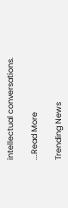intellectual conversations.

...Read More

Trending News